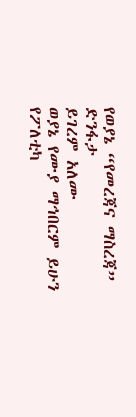የወያኔ “የመረጃና ማስረጃ” ድንፋታ
ይገረም አለሙ
ወያኔ የሙያ ማኅበርም ይሁን የፖለቲካ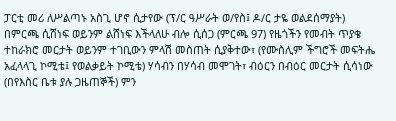ፓርቲ መሪ ለሥልጣኑ አስጊ ሆኖ ሲታየው (ፕ/ር ዓሥራት ወ/የስ፤ ዶ/ር ታዬ ወልደሰማያት) በምርጫ ሲሸነፍ ወይንም ልሸነፍ እችላለሁ ብሎ ሲሰጋ (ምርጫ 97) የዜጎችን የመብት ጥያቄ ተከራክሮ መርታት ወይንም ተገቢውን ምላሽ መስጠት ሲያቅተው፣ (የሙስሊም ችግሮች መፍትሔ አፈላላጊ ኮሚቴ፤ የወልቃይት ኮሚቴ) ሃሳብን በሃሳብ መሞገት፣ ብዕርን በብዕር መርታት ሲሳነው (በየእስር ቤቱ ያሉ ጋዜጠኞች) ምን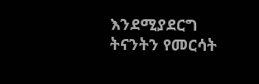እንደሚያደርግ ትናንትን የመርሳት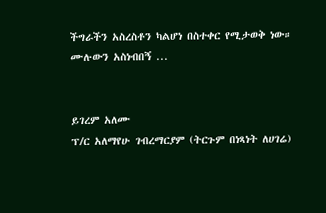ችግራችን አስረስቶን ካልሆነ በስተቀር የሚታወቅ ነው።
ሙሉውን አስነብበኝ ...


ይገረም አለሙ
ፕ/ር አለማየሁ ገብረማርያም (ትርጉም በነጻነት ለሀገሬ)